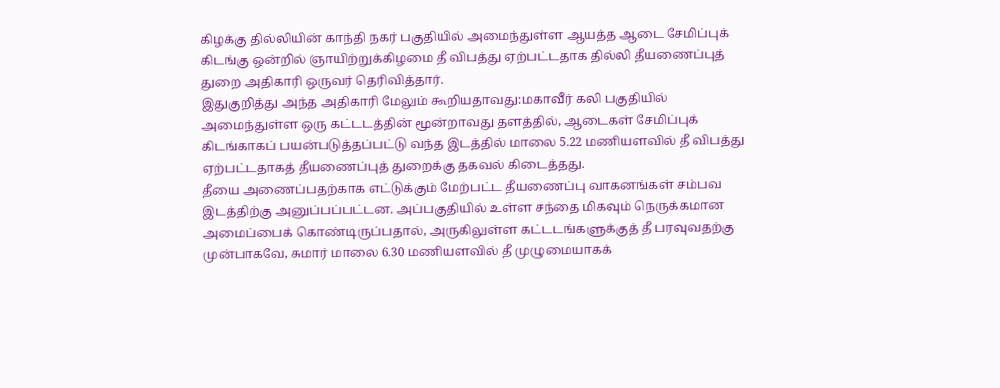கிழக்கு தில்லியின் காந்தி நகர் பகுதியில் அமைந்துள்ள ஆயத்த ஆடை சேமிப்புக் கிடங்கு ஒன்றில் ஞாயிற்றுக்கிழமை தீ விபத்து ஏற்பட்டதாக தில்லி தீயணைப்புத் துறை அதிகாரி ஒருவர் தெரிவித்தார்.
இதுகுறித்து அந்த அதிகாரி மேலும் கூறியதாவது:மகாவீர் கலி பகுதியில் அமைந்துள்ள ஒரு கட்டடத்தின் மூன்றாவது தளத்தில், ஆடைகள் சேமிப்புக் கிடங்காகப் பயன்படுத்தப்பட்டு வந்த இடத்தில் மாலை 5.22 மணியளவில் தீ விபத்து ஏற்பட்டதாகத் தீயணைப்புத் துறைக்கு தகவல் கிடைத்தது.
தீயை அணைப்பதற்காக எட்டுக்கும் மேற்பட்ட தீயணைப்பு வாகனங்கள் சம்பவ இடத்திற்கு அனுப்பப்பட்டன. அப்பகுதியில் உள்ள சந்தை மிகவும் நெருக்கமான அமைப்பைக் கொண்டிருப்பதால், அருகிலுள்ள கட்டடங்களுக்குத் தீ பரவுவதற்கு முன்பாகவே, சுமார் மாலை 6.30 மணியளவில் தீ முழுமையாகக்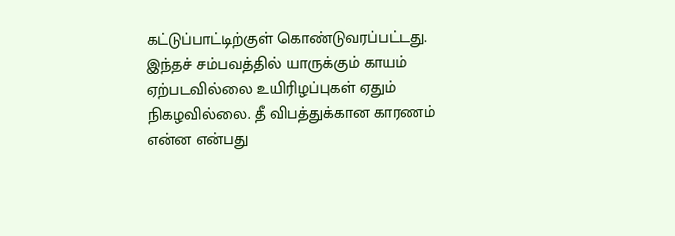கட்டுப்பாட்டிற்குள் கொண்டுவரப்பட்டது.
இந்தச் சம்பவத்தில் யாருக்கும் காயம் ஏற்படவில்லை உயிரிழப்புகள் ஏதும் நிகழவில்லை. தீ விபத்துக்கான காரணம் என்ன என்பது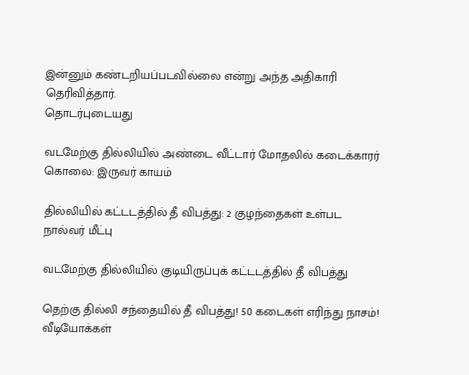இன்னும் கண்டறியப்படவில்லை என்று அந்த அதிகாரி தெரிவித்தார்.
தொடர்புடையது

வடமேற்கு தில்லியில் அண்டை வீட்டார் மோதலில் கடைக்காரர் கொலை: இருவர் காயம்

தில்லியில் கட்டடத்தில் தீ விபத்து: 2 குழந்தைகள் உள்பட நால்வர் மீட்பு

வடமேற்கு தில்லியில் குடியிருப்புக் கட்டடத்தில் தீ விபத்து

தெற்கு தில்லி சந்தையில் தீ விபத்து! 50 கடைகள் எரிந்து நாசம்!
வீடியோக்கள்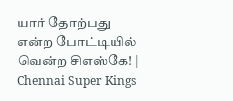யார் தோற்பது என்ற போட்டியில் வென்ற சிஎஸ்கே! | Chennai Super Kings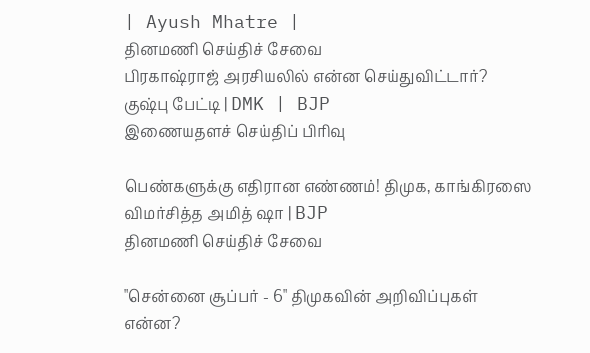| Ayush Mhatre |
தினமணி செய்திச் சேவை
பிரகாஷ்ராஜ் அரசியலில் என்ன செய்துவிட்டார்? குஷ்பு பேட்டி | DMK | BJP
இணையதளச் செய்திப் பிரிவு

பெண்களுக்கு எதிரான எண்ணம்! திமுக, காங்கிரஸை விமர்சித்த அமித் ஷா | BJP
தினமணி செய்திச் சேவை

"சென்னை சூப்பர் - 6" திமுகவின் அறிவிப்புகள் என்ன?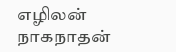எழிலன் நாகநாதன்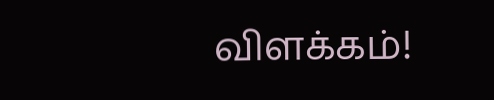விளக்கம்!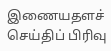இணையதளச் செய்திப் பிரிவு